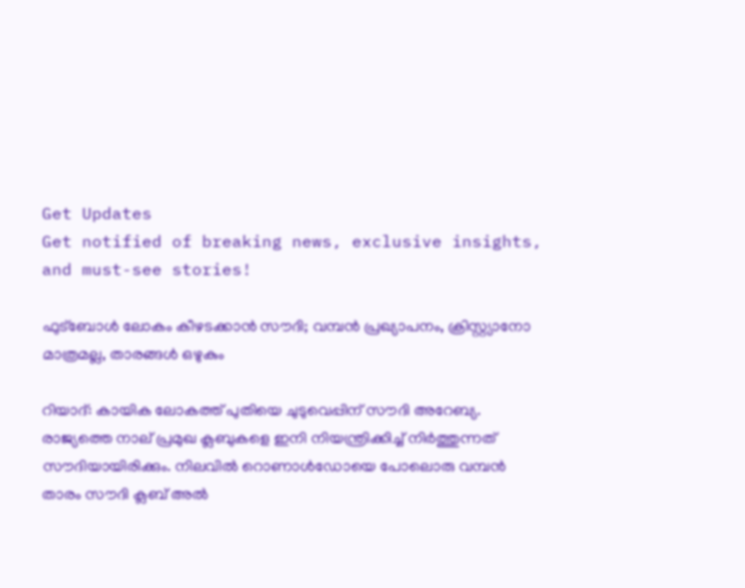Get Updates
Get notified of breaking news, exclusive insights, and must-see stories!

ഫുട്‌ബോള്‍ ലോകം കീഴടക്കാന്‍ സൗദി; വമ്പന്‍ പ്രഖ്യാപനം, ക്രിസ്റ്റ്യാനോ മാത്രമല്ല, താരങ്ങള്‍ ഒഴുകും

റിയാദ്: കായിക ലോകത്ത് പുതിയെ ചുടുവെപ്പിന് സൗദി അറേബ്യ. രാജ്യത്തെ നാല് പ്രമുഖ ക്ലബുകളെ ഇനി നിയന്ത്രിക്കിച്ച് നിര്‍ത്തുന്നത് സൗദിയായിരിക്കും. നിലവില്‍ റൊണാള്‍ഡോയെ പോലൊരു വമ്പന്‍ താരം സൗദി ക്ലബ് അല്‍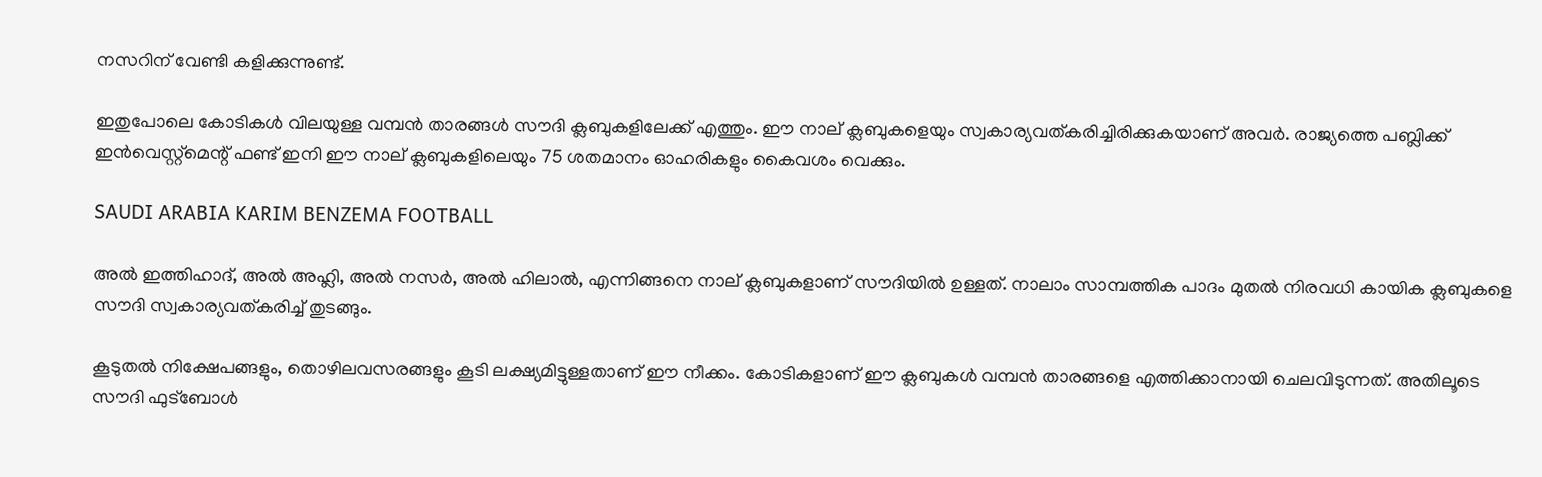നസറിന് വേണ്ടി കളിക്കുന്നുണ്ട്.

ഇതുപോലെ കോടികള്‍ വിലയുള്ള വമ്പന്‍ താരങ്ങള്‍ സൗദി ക്ലബുകളിലേക്ക് എത്തും. ഈ നാല് ക്ലബുകളെയും സ്വകാര്യവത്കരിച്ചിരിക്കുകയാണ് അവര്‍. രാജ്യത്തെ പബ്ലിക്ക് ഇന്‍വെസ്റ്റ്‌മെന്റ് ഫണ്ട് ഇനി ഈ നാല് ക്ലബുകളിലെയും 75 ശതമാനം ഓഹരികളും കൈവശം വെക്കും.

SAUDI ARABIA KARIM BENZEMA FOOTBALL

അല്‍ ഇത്തിഹാദ്, അല്‍ അഹ്ലി, അല്‍ നസര്‍, അല്‍ ഹിലാല്‍, എന്നിങ്ങനെ നാല് ക്ലബുകളാണ് സൗദിയില്‍ ഉള്ളത്. നാലാം സാമ്പത്തിക പാദം മുതല്‍ നിരവധി കായിക ക്ലബുകളെ സൗദി സ്വകാര്യവത്കരിച്ച് തുടങ്ങും.

കൂടുതല്‍ നിക്ഷേപങ്ങളും, തൊഴിലവസരങ്ങളും കൂടി ലക്ഷ്യമിട്ടുള്ളതാണ് ഈ നീക്കം. കോടികളാണ് ഈ ക്ലബുകള്‍ വമ്പന്‍ താരങ്ങളെ എത്തിക്കാനായി ചെലവിടുന്നത്. അതിലൂടെ സൗദി ഫുട്‌ബോള്‍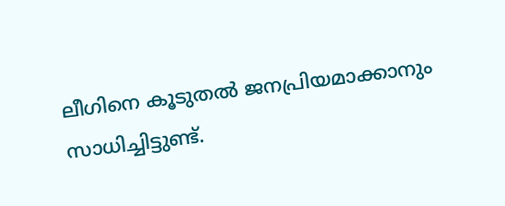ലീഗിനെ കൂടുതല്‍ ജനപ്രിയമാക്കാനും സാധിച്ചിട്ടുണ്ട്.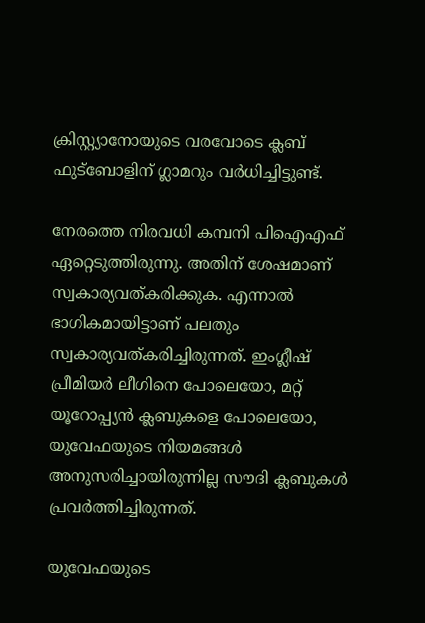ക്രിസ്റ്റ്യാനോയുടെ വരവോടെ ക്ലബ് ഫുട്‌ബോളിന് ഗ്ലാമറും വര്‍ധിച്ചിട്ടുണ്ട്.

നേരത്തെ നിരവധി കമ്പനി പിഐഎഫ് ഏറ്റെടുത്തിരുന്നു. അതിന് ശേഷമാണ് സ്വകാര്യവത്കരിക്കുക. എന്നാല്‍ ഭാഗികമായിട്ടാണ് പലതും സ്വകാര്യവത്കരിച്ചിരുന്നത്. ഇംഗ്ലീഷ് പ്രീമിയര്‍ ലീഗിനെ പോലെയോ, മറ്റ് യൂറോപ്പ്യന്‍ ക്ലബുകളെ പോലെയോ, യുവേഫയുടെ നിയമങ്ങള്‍ അനുസരിച്ചായിരുന്നില്ല സൗദി ക്ലബുകള്‍ പ്രവര്‍ത്തിച്ചിരുന്നത്.

യുവേഫയുടെ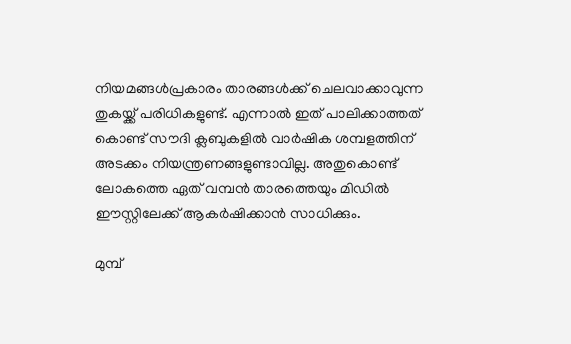നിയമങ്ങള്‍പ്രകാരം താരങ്ങള്‍ക്ക് ചെലവാക്കാവുന്ന തുകയ്ക്ക് പരിധികളുണ്ട്. എന്നാല്‍ ഇത് പാലിക്കാത്തത് കൊണ്ട് സൗദി ക്ലബുകളില്‍ വാര്‍ഷിക ശമ്പളത്തിന് അടക്കം നിയന്ത്രണങ്ങളുണ്ടാവില്ല. അതുകൊണ്ട് ലോകത്തെ ഏത് വമ്പന്‍ താരത്തെയും മിഡില്‍ ഈസ്റ്റിലേക്ക് ആകര്‍ഷിക്കാന്‍ സാധിക്കും.

മുമ്പ്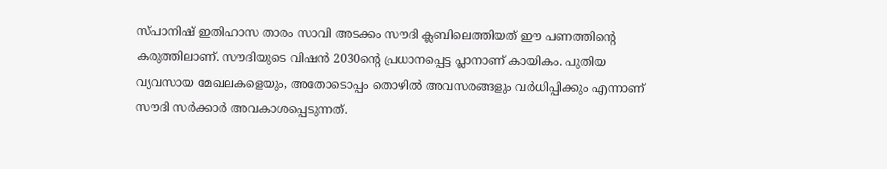സ്പാനിഷ് ഇതിഹാസ താരം സാവി അടക്കം സൗദി ക്ലബിലെത്തിയത് ഈ പണത്തിന്റെ കരുത്തിലാണ്. സൗദിയുടെ വിഷന്‍ 2030ന്റെ പ്രധാനപ്പെട്ട പ്ലാനാണ് കായികം. പുതിയ വ്യവസായ മേഖലകളെയും, അതോടൊപ്പം തൊഴില്‍ അവസരങ്ങളും വര്‍ധിപ്പിക്കും എന്നാണ് സൗദി സര്‍ക്കാര്‍ അവകാശപ്പെടുന്നത്.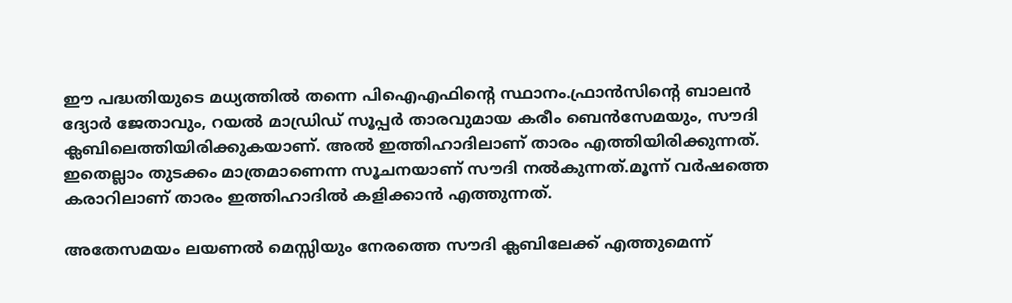ഈ പദ്ധതിയുടെ മധ്യത്തില്‍ തന്നെ പിഐഎഫിന്റെ സ്ഥാനം.ഫ്രാന്‍സിന്റെ ബാലന്‍ ദ്യോര്‍ ജേതാവും, റയല്‍ മാഡ്രിഡ് സൂപ്പര്‍ താരവുമായ കരീം ബെന്‍സേമയും, സൗദി ക്ലബിലെത്തിയിരിക്കുകയാണ്. അല്‍ ഇത്തിഹാദിലാണ് താരം എത്തിയിരിക്കുന്നത്. ഇതെല്ലാം തുടക്കം മാത്രമാണെന്ന സൂചനയാണ് സൗദി നല്‍കുന്നത്.മൂന്ന് വര്‍ഷത്തെ കരാറിലാണ് താരം ഇത്തിഹാദില്‍ കളിക്കാന്‍ എത്തുന്നത്.

അതേസമയം ലയണല്‍ മെസ്സിയും നേരത്തെ സൗദി ക്ലബിലേക്ക് എത്തുമെന്ന്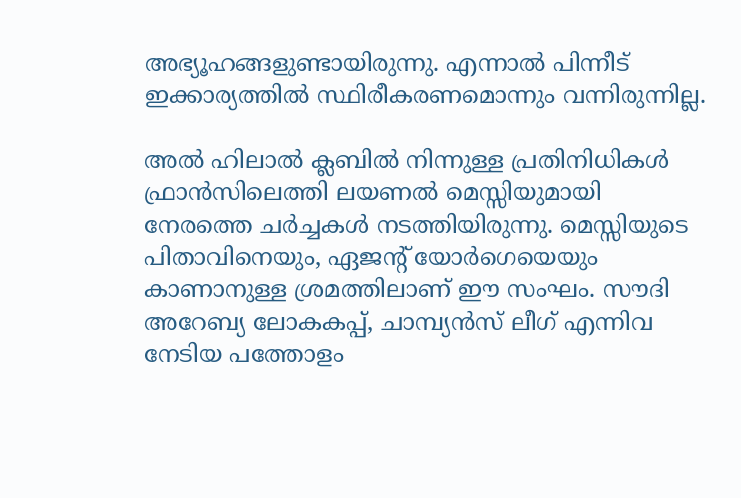അഭ്യൂഹങ്ങളുണ്ടായിരുന്നു. എന്നാല്‍ പിന്നീട് ഇക്കാര്യത്തില്‍ സ്ഥിരീകരണമൊന്നും വന്നിരുന്നില്ല.

അല്‍ ഹിലാല്‍ ക്ലബില്‍ നിന്നുള്ള പ്രതിനിധികള്‍ ഫ്രാന്‍സിലെത്തി ലയണല്‍ മെസ്സിയുമായി നേരത്തെ ചര്‍ച്ചകള്‍ നടത്തിയിരുന്നു. മെസ്സിയുടെ പിതാവിനെയും, ഏജന്റ് യോര്‍ഗെയെയും കാണാനുള്ള ശ്രമത്തിലാണ് ഈ സംഘം. സൗദി അറേബ്യ ലോകകപ്പ്, ചാമ്പ്യന്‍സ് ലീഗ് എന്നിവ നേടിയ പത്തോളം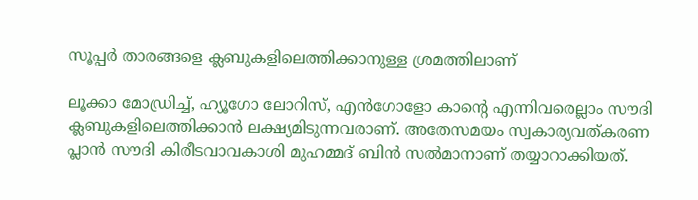സൂപ്പര്‍ താരങ്ങളെ ക്ലബുകളിലെത്തിക്കാനുള്ള ശ്രമത്തിലാണ്

ലൂക്കാ മോഡ്രിച്ച്, ഹ്യൂഗോ ലോറിസ്, എന്‍ഗോളോ കാന്റെ എന്നിവരെല്ലാം സൗദി ക്ലബുകളിലെത്തിക്കാന്‍ ലക്ഷ്യമിടുന്നവരാണ്. അതേസമയം സ്വകാര്യവത്കരണ പ്ലാന്‍ സൗദി കിരീടവാവകാശി മുഹമ്മദ് ബിന്‍ സല്‍മാനാണ് തയ്യാറാക്കിയത്.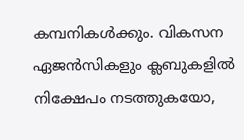കമ്പനികള്‍ക്കും. വികസന ഏജന്‍സികളും ക്ലബുകളില്‍ നിക്ഷേപം നടത്തുകയോ,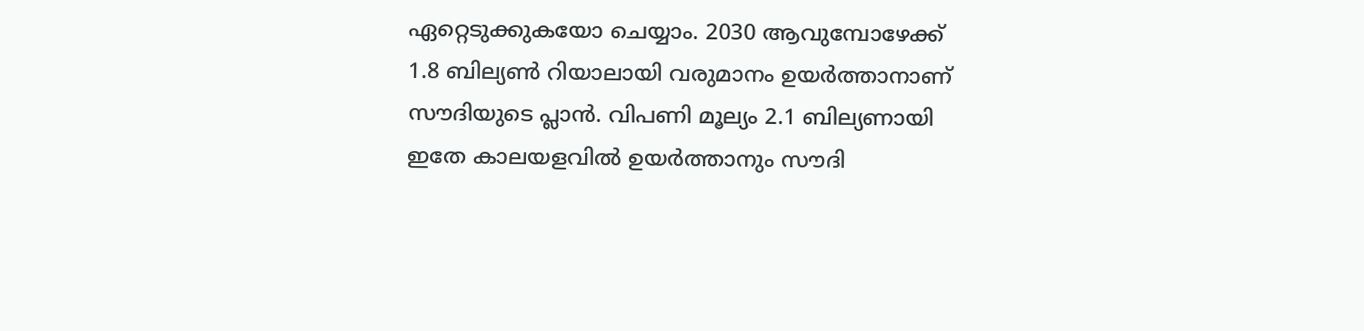ഏറ്റെടുക്കുകയോ ചെയ്യാം. 2030 ആവുമ്പോഴേക്ക് 1.8 ബില്യണ്‍ റിയാലായി വരുമാനം ഉയര്‍ത്താനാണ് സൗദിയുടെ പ്ലാന്‍. വിപണി മൂല്യം 2.1 ബില്യണായി ഇതേ കാലയളവില്‍ ഉയര്‍ത്താനും സൗദി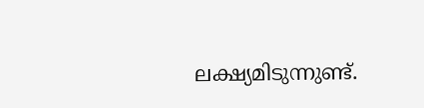ലക്ഷ്യമിടുന്നുണ്ട്.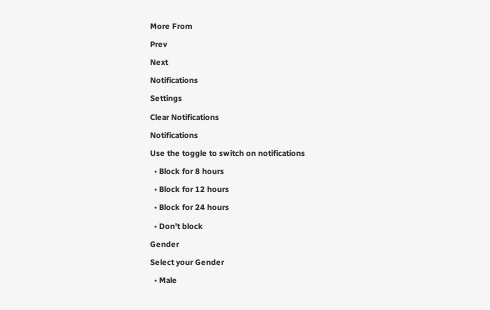More From
Prev
Next
Notifications
Settings
Clear Notifications
Notifications
Use the toggle to switch on notifications
  • Block for 8 hours
  • Block for 12 hours
  • Block for 24 hours
  • Don't block
Gender
Select your Gender
  • Male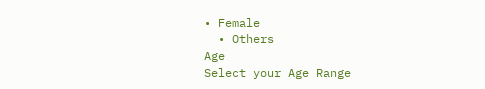• Female
  • Others
Age
Select your Age Range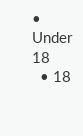• Under 18
  • 18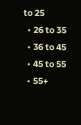to 25
  • 26 to 35
  • 36 to 45
  • 45 to 55
  • 55+